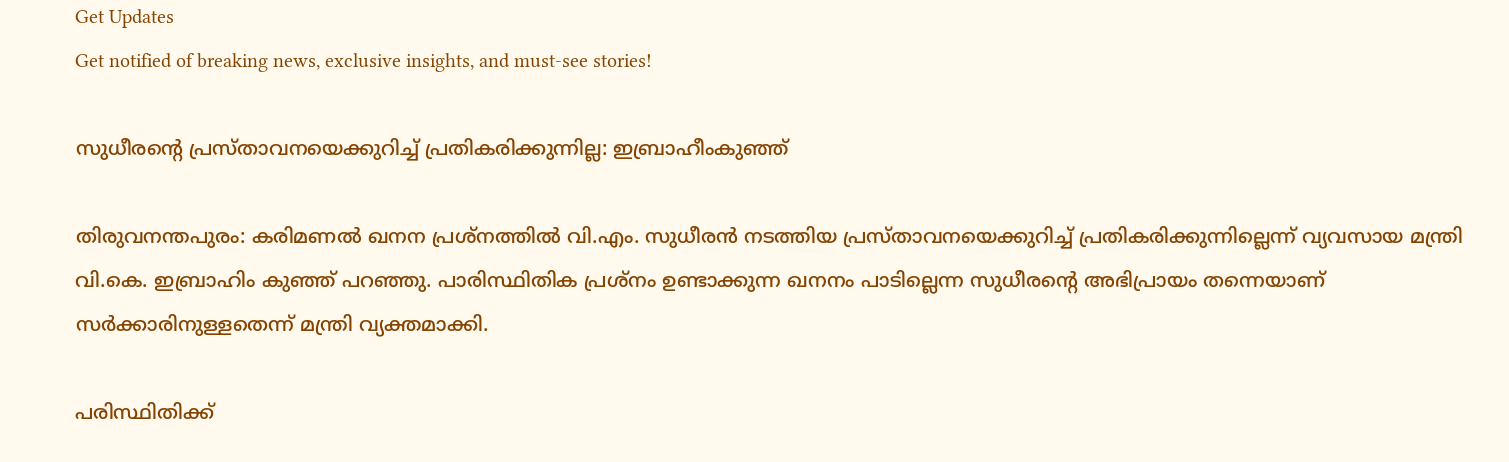Get Updates
Get notified of breaking news, exclusive insights, and must-see stories!

സുധീരന്റെ പ്രസ്താവനയെക്കുറിച്ച് പ്രതികരിക്കുന്നില്ല: ഇബ്രാഹീംകുഞ്ഞ്

തിരുവനന്തപുരം: കരിമണല്‍ ഖനന പ്രശ്നത്തില്‍ വി.എം. സുധീരന്‍ നടത്തിയ പ്രസ്താവനയെക്കുറിച്ച് പ്രതികരിക്കുന്നില്ലെന്ന് വ്യവസായ മന്ത്രി വി.കെ. ഇബ്രാഹിം കുഞ്ഞ് പറഞ്ഞു. പാരിസ്ഥിതിക പ്രശ്നം ഉണ്ടാക്കുന്ന ഖനനം പാടില്ലെന്ന സുധീരന്റെ അഭിപ്രായം തന്നെയാണ് സര്‍ക്കാരിനുള്ളതെന്ന് മന്ത്രി വ്യക്തമാക്കി.

പരിസ്ഥിതിക്ക്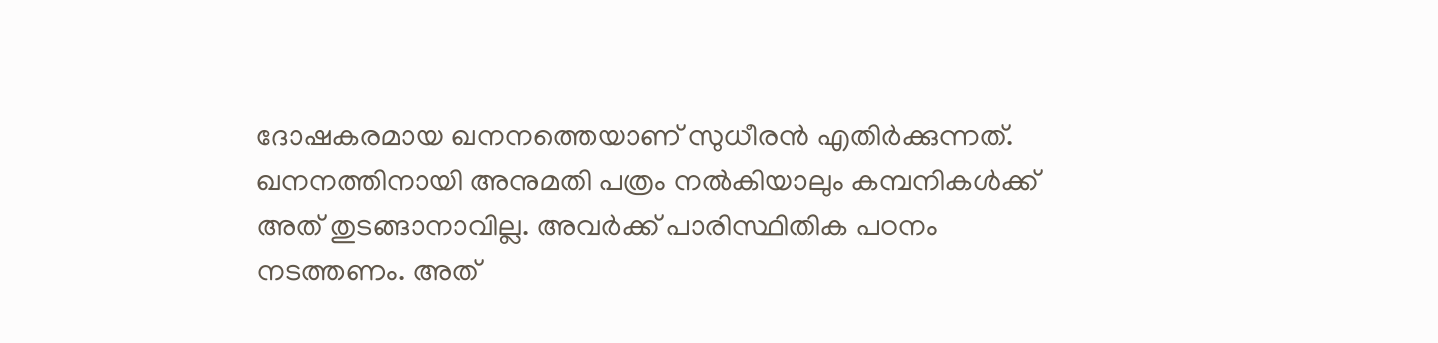ദോഷകരമായ ഖനനത്തെയാണ് സുധീരന്‍ എതിര്‍ക്കുന്നത്. ഖനനത്തിനായി അനുമതി പത്രം നല്‍കിയാലും കമ്പനികള്‍ക്ക് അത് തുടങ്ങാനാവില്ല. അവര്‍ക്ക് പാരിസ്ഥിതിക പഠനം നടത്തണം. അത്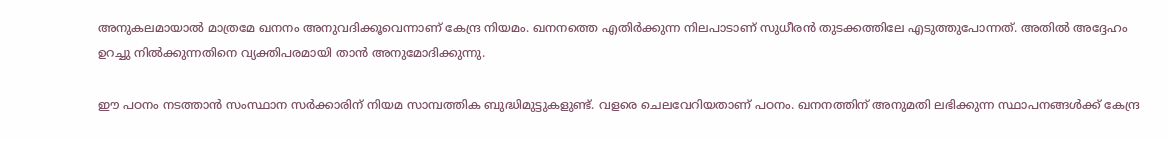അനുകലമായാല്‍ മാത്രമേ ഖനനം അനുവദിക്കൂവെന്നാണ് കേന്ദ്ര നിയമം. ഖനനത്തെ എതിര്‍ക്കുന്ന നിലപാടാണ് സുധീരന്‍ തുടക്കത്തിലേ എടുത്തുപോന്നത്. അതില്‍ അദ്ദേഹം ഉറച്ചു നില്‍ക്കുന്നതിനെ വ്യക്തിപരമായി താന്‍ അനുമോദിക്കുന്നു.

ഈ പഠനം നടത്താന്‍ സംസ്ഥാന സര്‍ക്കാരിന് നിയമ സാമ്പത്തിക ബുദ്ധിമുട്ടുകളുണ്ട്. വളരെ ചെലവേറിയതാണ് പഠനം. ഖനനത്തിന് അനുമതി ലഭിക്കുന്ന സ്ഥാപനങ്ങള്‍ക്ക് കേന്ദ്ര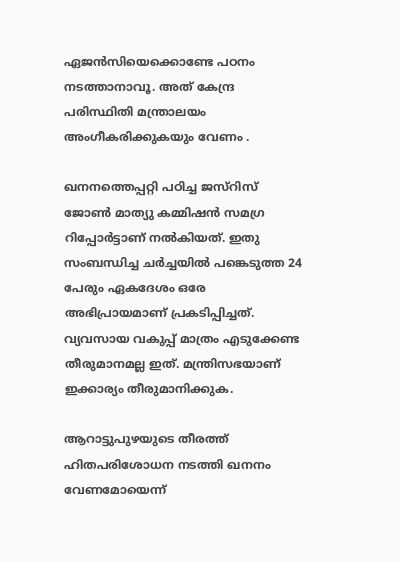ഏജന്‍സിയെക്കൊണ്ടേ പഠനം നടത്താനാവൂ. അത് കേന്ദ്ര പരിസ്ഥിതി മന്ത്രാലയം അംഗീകരിക്കുകയും വേണം .

ഖനനത്തെപ്പറ്റി പഠിച്ച ജസ്റിസ് ജോണ്‍ മാത്യു കമ്മിഷന്‍ സമഗ്ര റിപ്പോര്‍ട്ടാണ് നല്‍കിയത്. ഇതു സംബന്ധിച്ച ചര്‍ച്ചയില്‍ പങ്കെടുത്ത 24 പേരും ഏകദേശം ഒരേ അഭിപ്രായമാണ് പ്രകടിപ്പിച്ചത്. വ്യവസായ വകുപ്പ് മാത്രം എടുക്കേണ്ട തീരുമാനമല്ല ഇത്. മന്ത്രിസഭയാണ് ഇക്കാര്യം തീരുമാനിക്കുക.

ആറാട്ടുപുഴയുടെ തീരത്ത് ഹിതപരിശോധന നടത്തി ഖനനം വേണമോയെന്ന്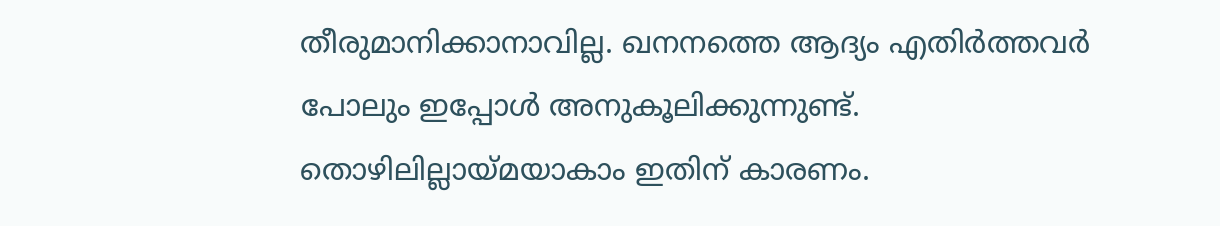തീരുമാനിക്കാനാവില്ല. ഖനനത്തെ ആദ്യം എതിര്‍ത്തവര്‍ പോലും ഇപ്പോള്‍ അനുകൂലിക്കുന്നുണ്ട്. തൊഴിലില്ലായ്മയാകാം ഇതിന് കാരണം.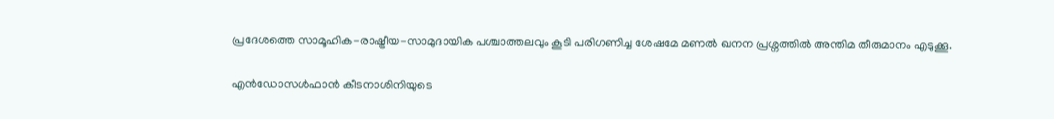പ്രദേശത്തെ സാമൂഹിക-രാഷ്ട്രീയ-സാമുദായിക പശ്ചാത്തലവും കൂടി പരിഗണിച്ച ശേഷമേ മണല്‍ ഖനന പ്രശ്നത്തില്‍ അന്തിമ തീരുമാനം എടുക്കൂ.

എന്‍ഡോസള്‍ഫാന്‍ കീടനാശിനിയുടെ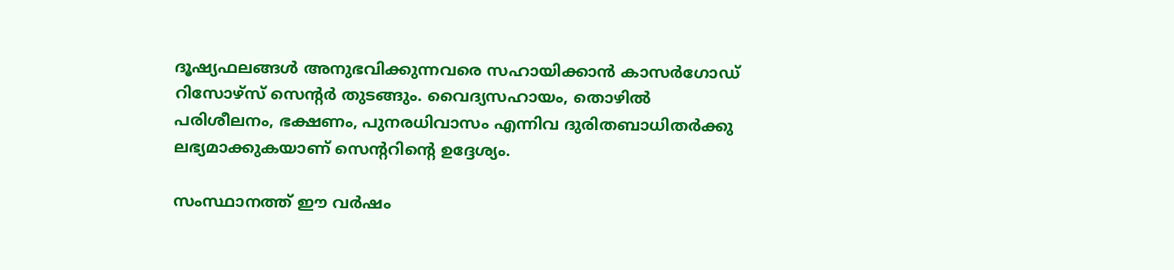ദൂഷ്യഫലങ്ങള്‍ അനുഭവിക്കുന്നവരെ സഹായിക്കാന്‍ കാസര്‍ഗോഡ് റിസോഴ്സ് സെന്റര്‍ തുടങ്ങും. വൈദ്യസഹായം, തൊഴില്‍ പരിശീലനം, ഭക്ഷണം, പുനരധിവാസം എന്നിവ ദുരിതബാധിതര്‍ക്കു ലഭ്യമാക്കുകയാണ് സെന്ററിന്റെ ഉദ്ദേശ്യം.

സംസ്ഥാനത്ത് ഈ വര്‍ഷം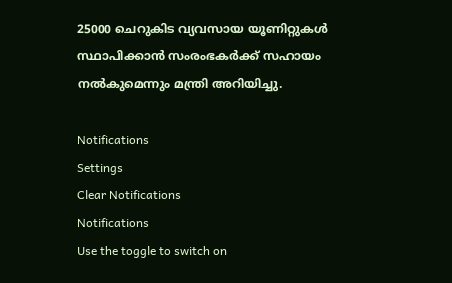25000 ചെറുകിട വ്യവസായ യൂണിറ്റുകള്‍ സ്ഥാപിക്കാന്‍ സംരംഭകര്‍ക്ക് സഹായം നല്‍കുമെന്നും മന്ത്രി അറിയിച്ചു.

Notifications
Settings
Clear Notifications
Notifications
Use the toggle to switch on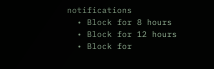notifications
  • Block for 8 hours
  • Block for 12 hours
  • Block for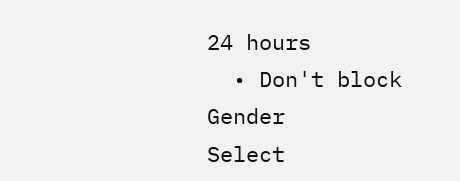24 hours
  • Don't block
Gender
Select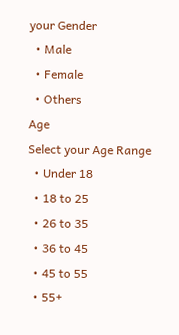your Gender
  • Male
  • Female
  • Others
Age
Select your Age Range
  • Under 18
  • 18 to 25
  • 26 to 35
  • 36 to 45
  • 45 to 55
  • 55+